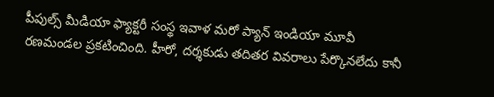పీపుల్స్ మీడియా ఫ్యాక్టరీ సంస్థ ఇవాళ మరో ప్యాన్ ఇండియా మూవీ రణమండల ప్రకటించింది. హీరో, దర్శకుడు తదితర వివరాలు పేర్కొనలేదు కానీ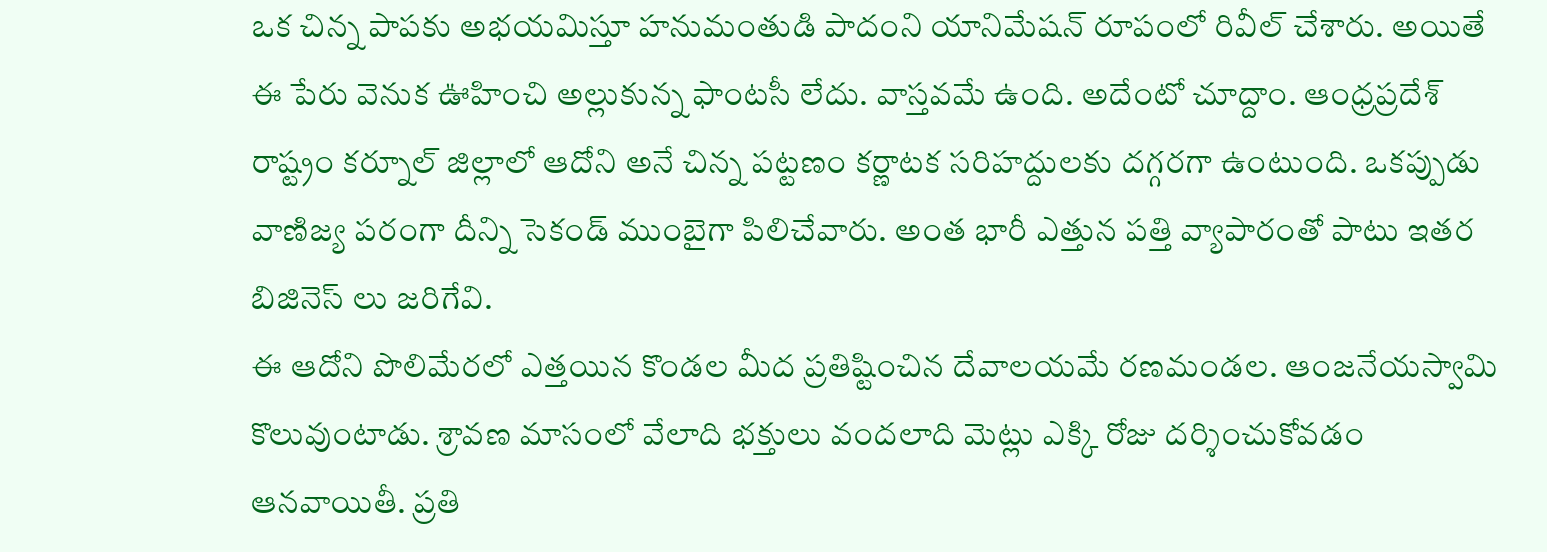ఒక చిన్న పాపకు అభయమిస్తూ హనుమంతుడి పాదంని యానిమేషన్ రూపంలో రివీల్ చేశారు. అయితే ఈ పేరు వెనుక ఊహించి అల్లుకున్న ఫాంటసీ లేదు. వాస్తవమే ఉంది. అదేంటో చూద్దాం. ఆంధ్రప్రదేశ్ రాష్ట్రం కర్నూల్ జిల్లాలో ఆదోని అనే చిన్న పట్టణం కర్ణాటక సరిహద్దులకు దగ్గరగా ఉంటుంది. ఒకప్పుడు వాణిజ్య పరంగా దీన్ని సెకండ్ ముంబైగా పిలిచేవారు. అంత భారీ ఎత్తున పత్తి వ్యాపారంతో పాటు ఇతర బిజినెస్ లు జరిగేవి.
ఈ ఆదోని పొలిమేరలో ఎత్తయిన కొండల మీద ప్రతిష్టించిన దేవాలయమే రణమండల. ఆంజనేయస్వామి కొలువుంటాడు. శ్రావణ మాసంలో వేలాది భక్తులు వందలాది మెట్లు ఎక్కి రోజు దర్శించుకోవడం ఆనవాయితీ. ప్రతి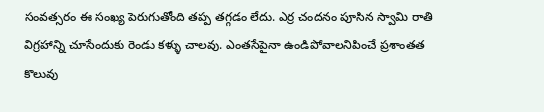సంవత్సరం ఈ సంఖ్య పెరుగుతోంది తప్ప తగ్గడం లేదు. ఎర్ర చందనం పూసిన స్వామి రాతి విగ్రహాన్ని చూసేందుకు రెండు కళ్ళు చాలవు. ఎంతసేపైనా ఉండిపోవాలనిపించే ప్రశాంతత కొలువు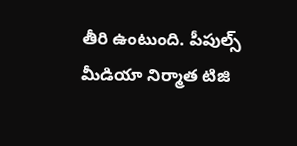తీరి ఉంటుంది. పీపుల్స్ మీడియా నిర్మాత టిజి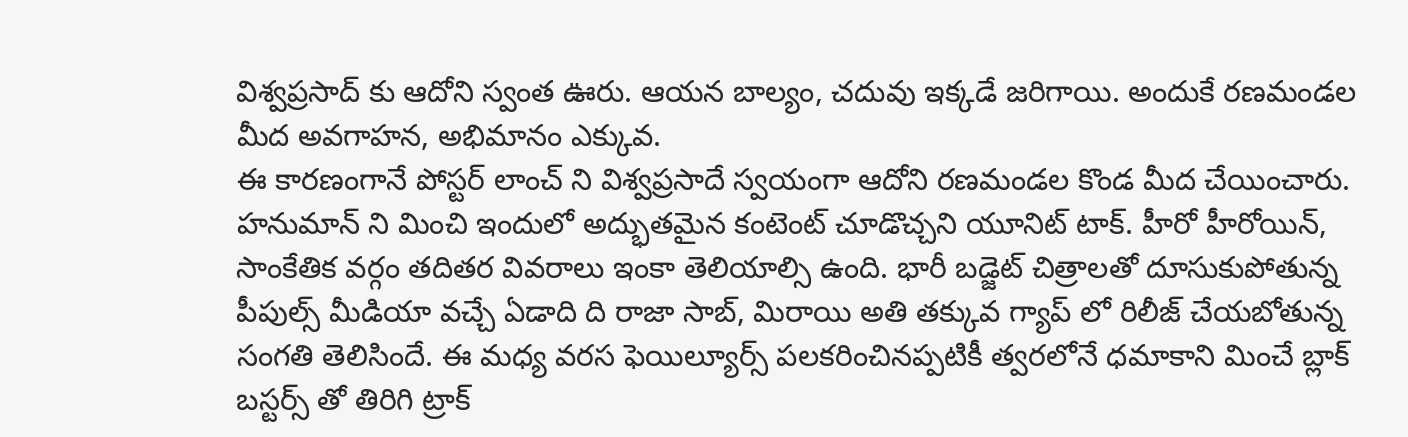విశ్వప్రసాద్ కు ఆదోని స్వంత ఊరు. ఆయన బాల్యం, చదువు ఇక్కడే జరిగాయి. అందుకే రణమండల మీద అవగాహన, అభిమానం ఎక్కువ.
ఈ కారణంగానే పోస్టర్ లాంచ్ ని విశ్వప్రసాదే స్వయంగా ఆదోని రణమండల కొండ మీద చేయించారు. హనుమాన్ ని మించి ఇందులో అద్భుతమైన కంటెంట్ చూడొచ్చని యూనిట్ టాక్. హీరో హీరోయిన్, సాంకేతిక వర్గం తదితర వివరాలు ఇంకా తెలియాల్సి ఉంది. భారీ బడ్జెట్ చిత్రాలతో దూసుకుపోతున్న పీపుల్స్ మీడియా వచ్చే ఏడాది ది రాజా సాబ్, మిరాయి అతి తక్కువ గ్యాప్ లో రిలీజ్ చేయబోతున్న సంగతి తెలిసిందే. ఈ మధ్య వరస ఫెయిల్యూర్స్ పలకరించినప్పటికీ త్వరలోనే ధమాకాని మించే బ్లాక్ బస్టర్స్ తో తిరిగి ట్రాక్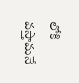లోకి వస్తామనే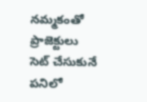నమ్మకంతో ప్రాజెక్టులు సెట్ చేసుకునే పనిలో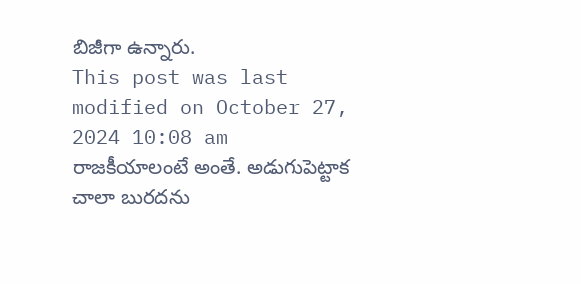బిజీగా ఉన్నారు.
This post was last modified on October 27, 2024 10:08 am
రాజకీయాలంటే అంతే. అడుగుపెట్టాక చాలా బురదను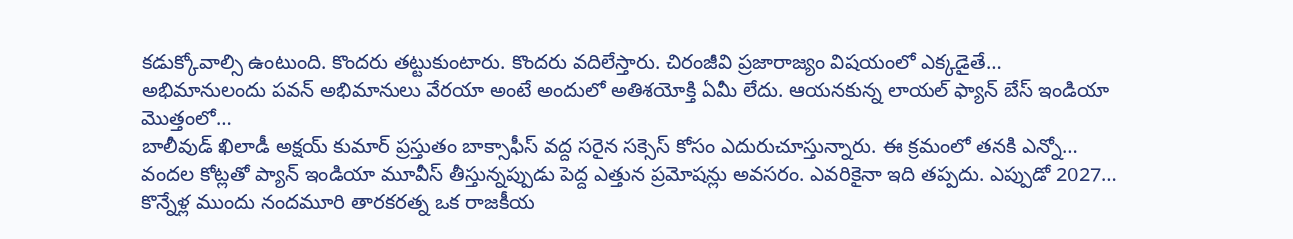కడుక్కోవాల్సి ఉంటుంది. కొందరు తట్టుకుంటారు. కొందరు వదిలేస్తారు. చిరంజీవి ప్రజారాజ్యం విషయంలో ఎక్కడైతే…
అభిమానులందు పవన్ అభిమానులు వేరయా అంటే అందులో అతిశయోక్తి ఏమీ లేదు. ఆయనకున్న లాయల్ ఫ్యాన్ బేస్ ఇండియా మొత్తంలో…
బాలీవుడ్ ఖిలాడీ అక్షయ్ కుమార్ ప్రస్తుతం బాక్సాఫీస్ వద్ద సరైన సక్సెస్ కోసం ఎదురుచూస్తున్నారు. ఈ క్రమంలో తనకి ఎన్నో…
వందల కోట్లతో ప్యాన్ ఇండియా మూవీస్ తీస్తున్నప్పుడు పెద్ద ఎత్తున ప్రమోషన్లు అవసరం. ఎవరికైనా ఇది తప్పదు. ఎప్పుడో 2027…
కొన్నేళ్ల ముందు నందమూరి తారకరత్న ఒక రాజకీయ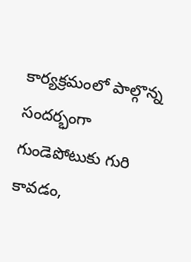కార్యక్రమంలో పాల్గొన్న సందర్భంగా గుండెపోటుకు గురి కావడం,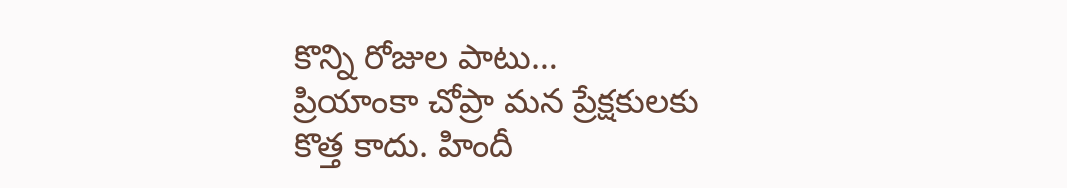కొన్ని రోజుల పాటు…
ప్రియాంకా చోప్రా మన ప్రేక్షకులకు కొత్త కాదు. హిందీ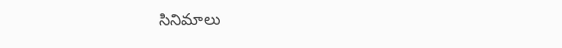సినిమాలు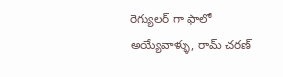రెగ్యులర్ గా ఫాలో అయ్యేవాళ్ళు, రామ్ చరణ్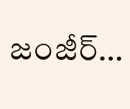జంజీర్…